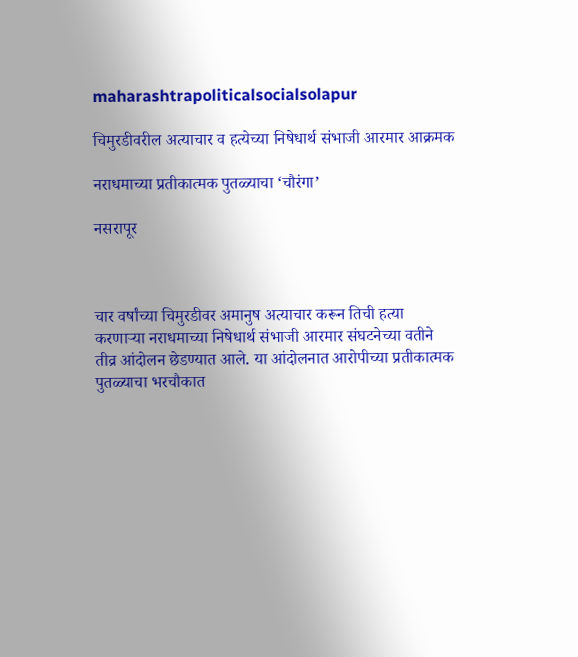maharashtrapoliticalsocialsolapur

चिमुरडीवरील अत्याचार व हत्येच्या निषेधार्थ संभाजी आरमार आक्रमक

नराधमाच्या प्रतीकात्मक पुतळ्याचा ‘चौरंगा’

नसरापूर



चार वर्षांच्या चिमुरडीवर अमानुष अत्याचार करून तिची हत्या करणाऱ्या नराधमाच्या निषेधार्थ संभाजी आरमार संघटनेच्या वतीने तीव्र आंदोलन छेडण्यात आले. या आंदोलनात आरोपीच्या प्रतीकात्मक पुतळ्याचा भरचौकात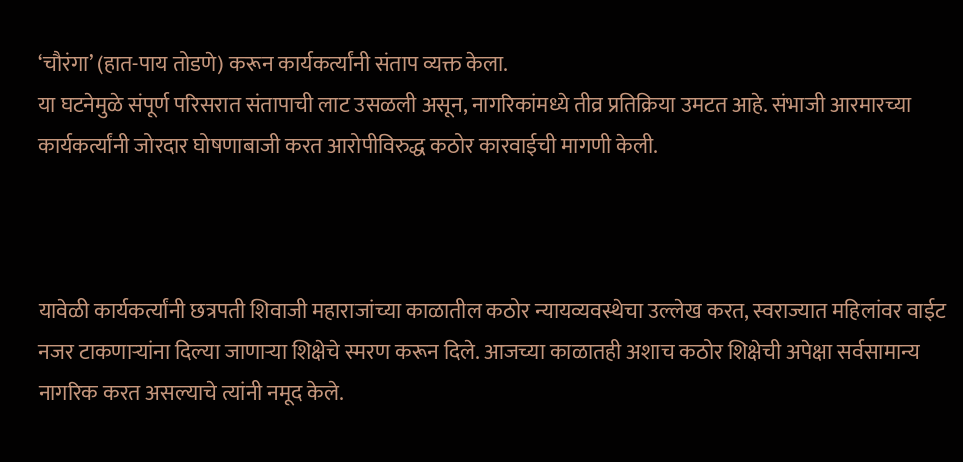‘चौरंगा’ (हात-पाय तोडणे) करून कार्यकर्त्यांनी संताप व्यक्त केला.
या घटनेमुळे संपूर्ण परिसरात संतापाची लाट उसळली असून, नागरिकांमध्ये तीव्र प्रतिक्रिया उमटत आहे. संभाजी आरमारच्या कार्यकर्त्यांनी जोरदार घोषणाबाजी करत आरोपीविरुद्ध कठोर कारवाईची मागणी केली.



यावेळी कार्यकर्त्यांनी छत्रपती शिवाजी महाराजांच्या काळातील कठोर न्यायव्यवस्थेचा उल्लेख करत, स्वराज्यात महिलांवर वाईट नजर टाकणाऱ्यांना दिल्या जाणाऱ्या शिक्षेचे स्मरण करून दिले. आजच्या काळातही अशाच कठोर शिक्षेची अपेक्षा सर्वसामान्य नागरिक करत असल्याचे त्यांनी नमूद केले.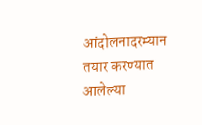आंदोलनादरम्यान तयार करण्यात आलेल्या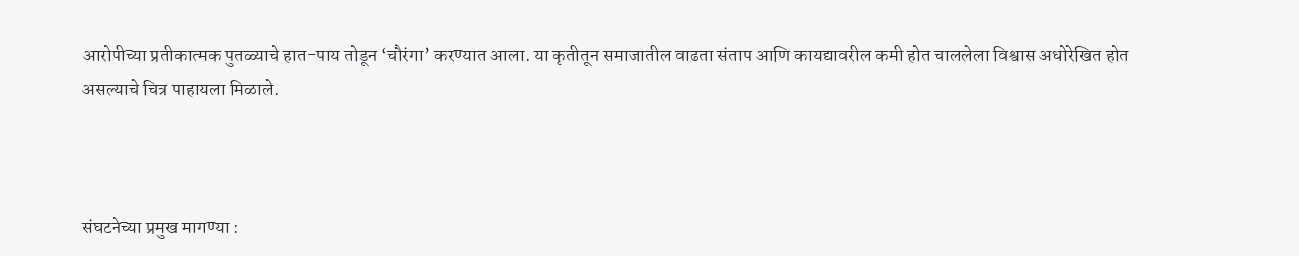आरोपीच्या प्रतीकात्मक पुतळ्याचे हात-पाय तोडून ‘चौरंगा’ करण्यात आला. या कृतीतून समाजातील वाढता संताप आणि कायद्यावरील कमी होत चाललेला विश्वास अधोरेखित होत असल्याचे चित्र पाहायला मिळाले.



संघटनेच्या प्रमुख मागण्या :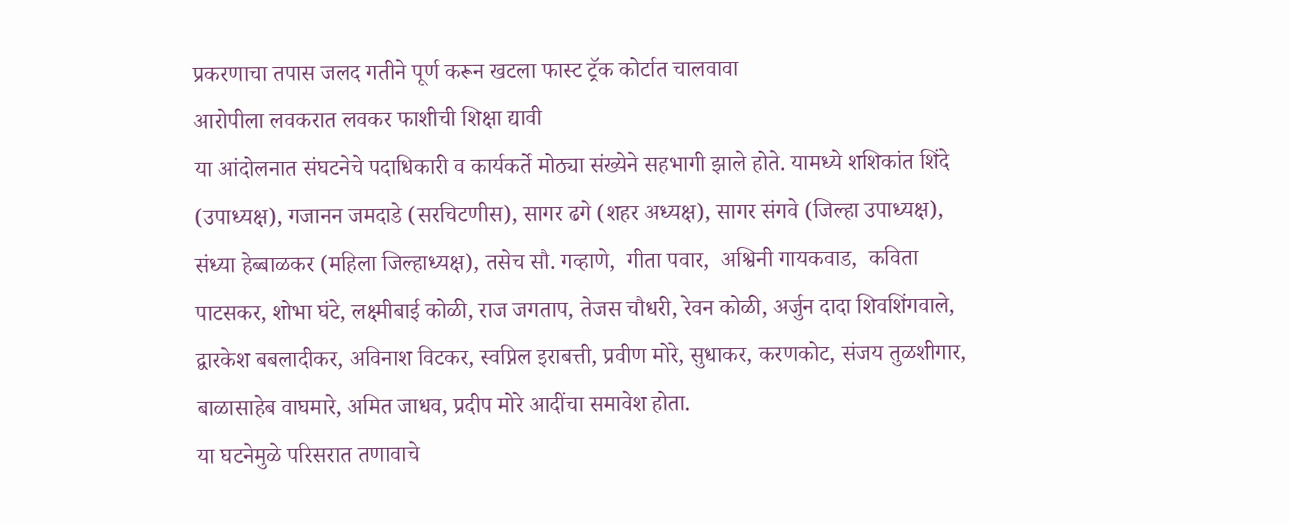प्रकरणाचा तपास जलद गतीने पूर्ण करून खटला फास्ट ट्रॅक कोर्टात चालवावा
आरोपीला लवकरात लवकर फाशीची शिक्षा द्यावी
या आंदोलनात संघटनेचे पदाधिकारी व कार्यकर्ते मोठ्या संख्येने सहभागी झाले होते. यामध्ये शशिकांत शिंदे (उपाध्यक्ष), गजानन जमदाडे (सरचिटणीस), सागर ढगे (शहर अध्यक्ष), सागर संगवे (जिल्हा उपाध्यक्ष),  संध्या हेब्बाळकर (महिला जिल्हाध्यक्ष), तसेच सौ. गव्हाणे,  गीता पवार,  अश्विनी गायकवाड,  कविता पाटसकर, शोभा घंटे, लक्ष्मीबाई कोळी, राज जगताप, तेजस चौधरी, रेवन कोळी, अर्जुन दादा शिवशिंगवाले, द्वारकेश बबलादीकर, अविनाश विटकर, स्वप्निल इराबत्ती, प्रवीण मोरे, सुधाकर, करणकोट, संजय तुळशीगार, बाळासाहेब वाघमारे, अमित जाधव, प्रदीप मोरे आदींचा समावेश होता.
या घटनेमुळे परिसरात तणावाचे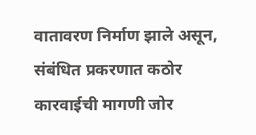वातावरण निर्माण झाले असून, संबंधित प्रकरणात कठोर कारवाईची मागणी जोर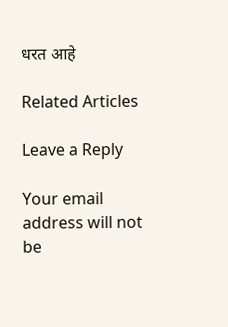धरत आहे

Related Articles

Leave a Reply

Your email address will not be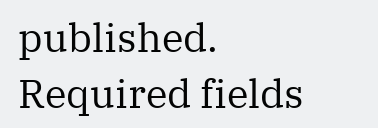published. Required fields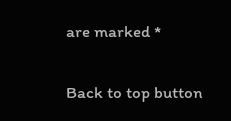are marked *

Back to top button